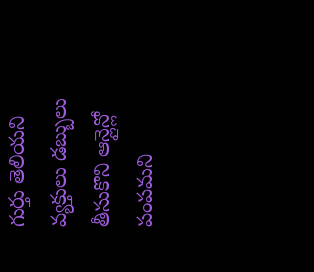గుర్తు తెలియని వ్యక్తులు డబ్బులు తీసుకొని ఆన్లైన్లో పంపమని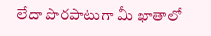లేదా పొరపాటుగా మీ ఖాతాలో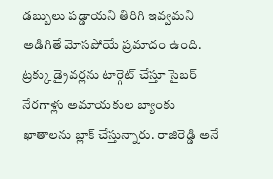డబ్బులు పడ్డాయని తిరిగి ఇవ్వమని అడిగితే మోసపోయే ప్రమాదం ఉంది. ట్రక్కు డ్రైవర్లను టార్గెట్ చేస్తూ సైబర్ నేరగాళ్లు అమాయకుల బ్యాంకు ఖాతాలను బ్లాక్ చేస్తున్నారు. రాజిరెడ్డి అనే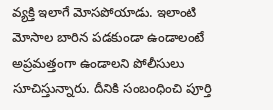వ్యక్తి ఇలాగే మోసపోయాడు. ఇలాంటి మోసాల బారిన పడకుండా ఉండాలంటే అప్రమత్తంగా ఉండాలని పోలీసులు సూచిస్తున్నారు. దీనికి సంబంధించి పూర్తి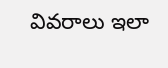వివరాలు ఇలా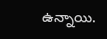ఉన్నాయి.